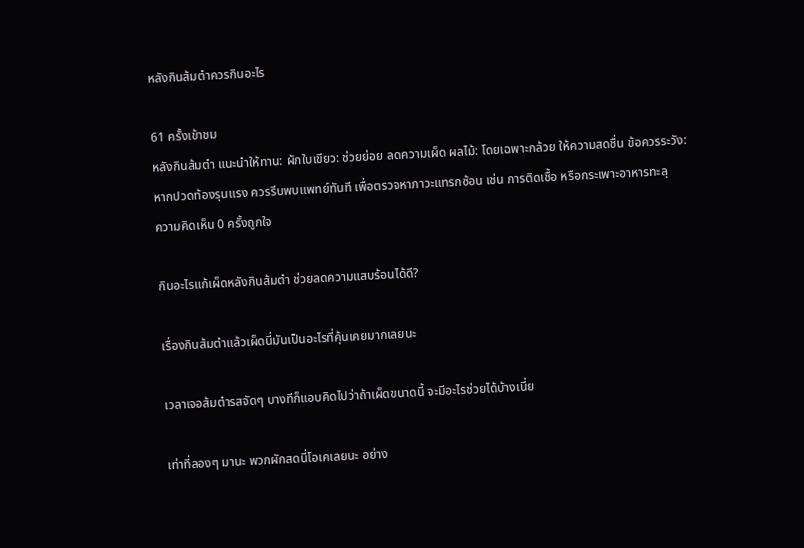หลังกินส้มตำควรกินอะไร

61 ครั้งเข้าชม
หลังกินส้มตำ แนะนำให้ทาน: ผักใบเขียว: ช่วยย่อย ลดความเผ็ด ผลไม้: โดยเฉพาะกล้วย ให้ความสดชื่น ข้อควรระวัง: หากปวดท้องรุนแรง ควรรีบพบแพทย์ทันที เพื่อตรวจหาภาวะแทรกซ้อน เช่น การติดเชื้อ หรือกระเพาะอาหารทะลุ
ความคิดเห็น 0 ครั้งถูกใจ

กินอะไรแก้เผ็ดหลังกินส้มตำ ช่วยลดความแสบร้อนได้ดี?

เรื่องกินส้มตำแล้วเผ็ดนี่มันเป็นอะไรที่คุ้นเคยมากเลยนะ

เวลาเจอส้มตำรสจัดๆ บางทีก็แอบคิดไปว่าถ้าเผ็ดขนาดนี้ จะมีอะไรช่วยได้บ้างเนี่ย

เท่าที่ลองๆ มานะ พวกผักสดนี่โอเคเลยนะ อย่าง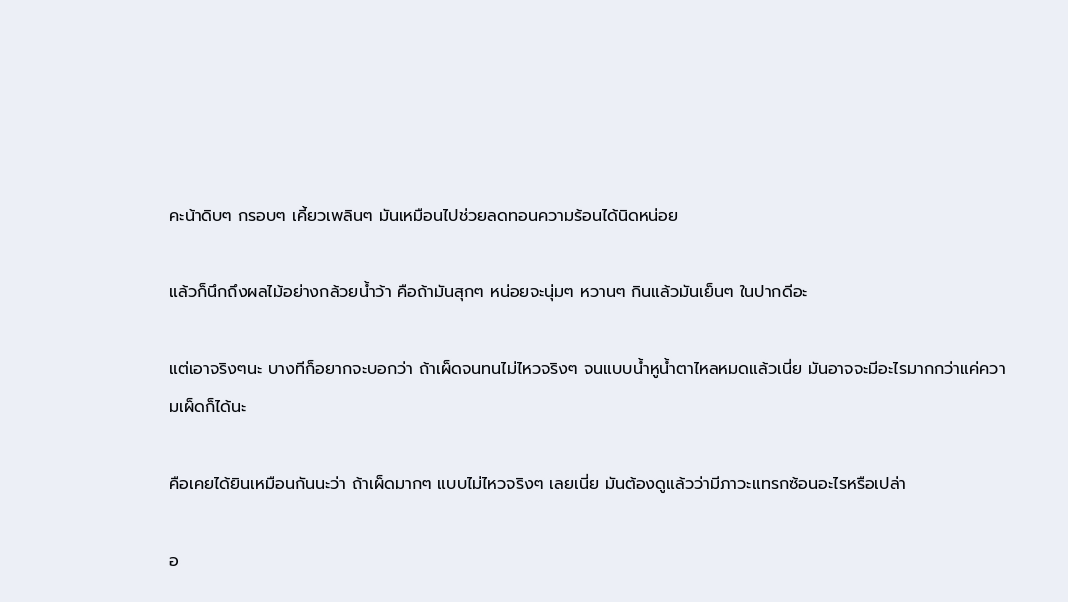คะน้าดิบๆ กรอบๆ เคี้ยวเพลินๆ มันเหมือนไปช่วยลดทอนความร้อนได้นิดหน่อย

แล้วก็นึกถึงผลไม้อย่างกล้วยน้ำว้า คือถ้ามันสุกๆ หน่อยจะนุ่มๆ หวานๆ กินแล้วมันเย็นๆ ในปากดีอะ

แต่เอาจริงๆนะ บางทีก็อยากจะบอกว่า ถ้าเผ็ดจนทนไม่ไหวจริงๆ จนแบบน้ำหูน้ำตาไหลหมดแล้วเนี่ย มันอาจจะมีอะไรมากกว่าแค่ความเผ็ดก็ได้นะ

คือเคยได้ยินเหมือนกันนะว่า ถ้าเผ็ดมากๆ แบบไม่ไหวจริงๆ เลยเนี่ย มันต้องดูแล้วว่ามีภาวะแทรกซ้อนอะไรหรือเปล่า

อ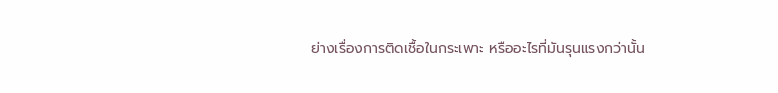ย่างเรื่องการติดเชื้อในกระเพาะ หรืออะไรที่มันรุนแรงกว่านั้น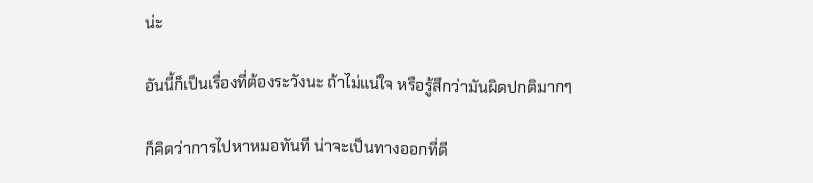น่ะ

อันนี้ก็เป็นเรื่องที่ต้องระวังนะ ถ้าไม่แน่ใจ หรือรู้สึกว่ามันผิดปกติมากๆ

ก็คิดว่าการไปหาหมอทันที น่าจะเป็นทางออกที่ดี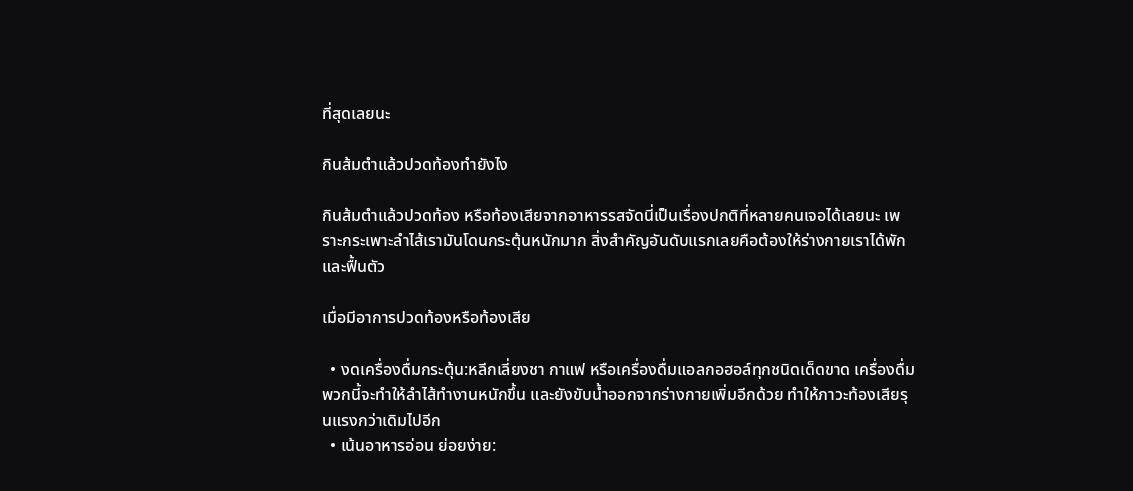ที่สุดเลยนะ

กินส้มตำแล้วปวดท้องทำยังไง

กินส้มตำแล้วปวดท้อง หรือท้องเสียจากอาหารรสจัดนี่เป็นเรื่องปกติที่หลายคนเจอได้เลยนะ เพราะกระเพาะลำไส้เรามันโดนกระตุ้นหนักมาก สิ่งสำคัญอันดับแรกเลยคือต้องให้ร่างกายเราได้พักและฟื้นตัว

เมื่อมีอาการปวดท้องหรือท้องเสีย

  • งดเครื่องดื่มกระตุ้น:หลีกเลี่ยงชา กาแฟ หรือเครื่องดื่มแอลกอฮอล์ทุกชนิดเด็ดขาด เครื่องดื่มพวกนี้จะทำให้ลำไส้ทำงานหนักขึ้น และยังขับน้ำออกจากร่างกายเพิ่มอีกด้วย ทำให้ภาวะท้องเสียรุนแรงกว่าเดิมไปอีก
  • เน้นอาหารอ่อน ย่อยง่าย: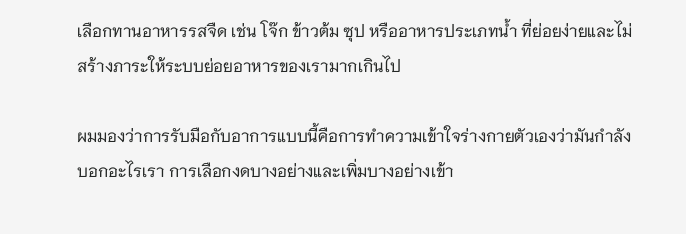เลือกทานอาหารรสจืด เช่น โจ๊ก ข้าวต้ม ซุป หรืออาหารประเภทน้ำ ที่ย่อยง่ายและไม่สร้างภาระให้ระบบย่อยอาหารของเรามากเกินไป

ผมมองว่าการรับมือกับอาการแบบนี้คือการทำความเข้าใจร่างกายตัวเองว่ามันกำลังบอกอะไรเรา การเลือกงดบางอย่างและเพิ่มบางอย่างเข้า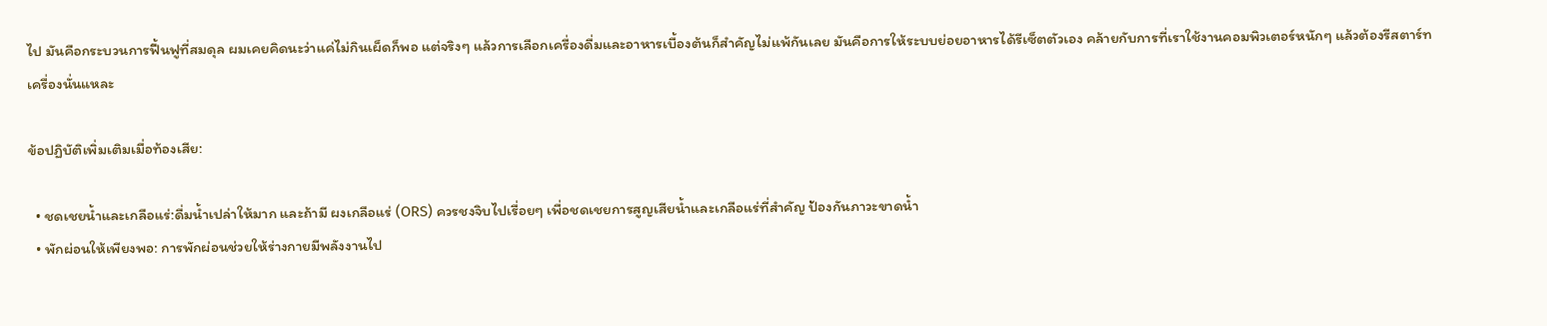ไป มันคือกระบวนการฟื้นฟูที่สมดุล ผมเคยคิดนะว่าแค่ไม่กินเผ็ดก็พอ แต่จริงๆ แล้วการเลือกเครื่องดื่มและอาหารเบื้องต้นก็สำคัญไม่แพ้กันเลย มันคือการให้ระบบย่อยอาหารได้รีเซ็ตตัวเอง คล้ายกับการที่เราใช้งานคอมพิวเตอร์หนักๆ แล้วต้องรีสตาร์ทเครื่องนั่นแหละ

ข้อปฏิบัติเพิ่มเติมเมื่อท้องเสีย:

  • ชดเชยน้ำและเกลือแร่:ดื่มน้ำเปล่าให้มาก และถ้ามี ผงเกลือแร่ (ORS) ควรชงจิบไปเรื่อยๆ เพื่อชดเชยการสูญเสียน้ำและเกลือแร่ที่สำคัญ ป้องกันภาวะขาดน้ำ
  • พักผ่อนให้เพียงพอ: การพักผ่อนช่วยให้ร่างกายมีพลังงานไป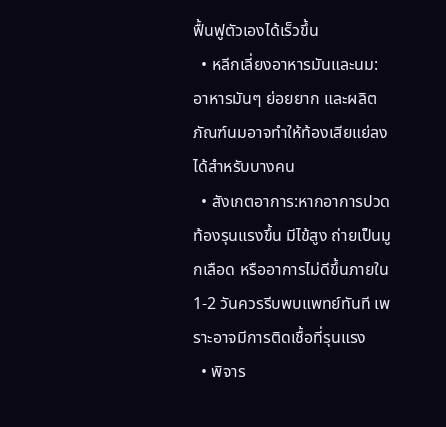ฟื้นฟูตัวเองได้เร็วขึ้น
  • หลีกเลี่ยงอาหารมันและนม: อาหารมันๆ ย่อยยาก และผลิตภัณฑ์นมอาจทำให้ท้องเสียแย่ลงได้สำหรับบางคน
  • สังเกตอาการ:หากอาการปวดท้องรุนแรงขึ้น มีไข้สูง ถ่ายเป็นมูกเลือด หรืออาการไม่ดีขึ้นภายใน 1-2 วันควรรีบพบแพทย์ทันที เพราะอาจมีการติดเชื้อที่รุนแรง
  • พิจาร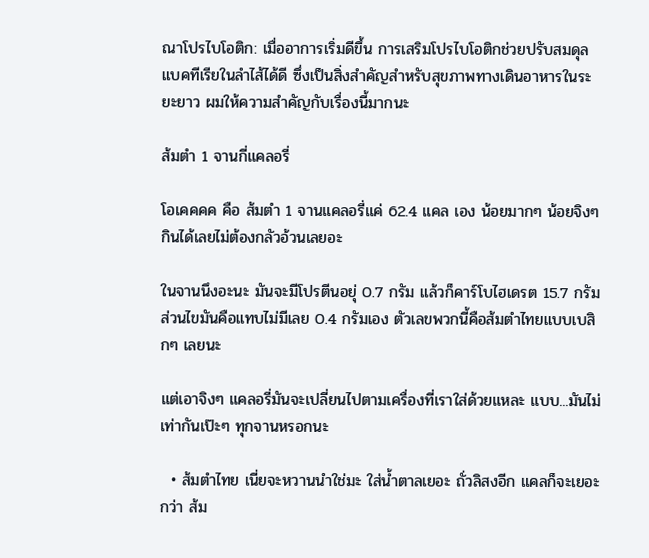ณาโปรไบโอติก: เมื่ออาการเริ่มดีขึ้น การเสริมโปรไบโอติกช่วยปรับสมดุลแบคทีเรียในลำไส้ได้ดี ซึ่งเป็นสิ่งสำคัญสำหรับสุขภาพทางเดินอาหารในระยะยาว ผมให้ความสำคัญกับเรื่องนี้มากนะ

ส้มตำ 1 จานกี่แคลอรี่

โอเคคคค คือ ส้มตำ 1 จานแคลอรี่แค่ 62.4 แคล เอง น้อยมากๆ น้อยจิงๆ กินได้เลยไม่ต้องกลัวอ้วนเลยอะ

ในจานนึงอะนะ มันจะมีโปรตีนอยุ่ 0.7 กรัม แล้วก็คาร์โบไฮเดรต 15.7 กรัม ส่วนไขมันคือแทบไม่มีเลย 0.4 กรัมเอง ตัวเลขพวกนี้คือส้มตำไทยแบบเบสิกๆ เลยนะ

แต่เอาจิงๆ แคลอรี่มันจะเปลี่ยนไปตามเครื่องที่เราใส่ด้วยแหละ แบบ...มันไม่เท่ากันเป๊ะๆ ทุกจานหรอกนะ

  • ส้มตำไทย เนี่ยจะหวานนำใช่มะ ใส่น้ำตาลเยอะ ถั่วลิสงอีก แคลก็จะเยอะกว่า ส้ม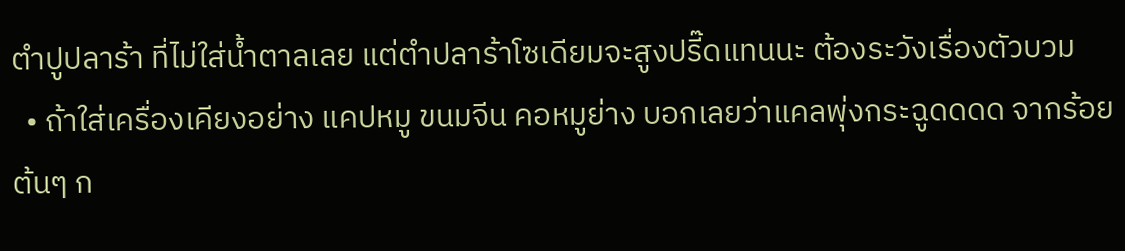ตำปูปลาร้า ที่ไม่ใส่น้ำตาลเลย แต่ตำปลาร้าโซเดียมจะสูงปรี๊ดแทนนะ ต้องระวังเรื่องตัวบวม
  • ถ้าใส่เครื่องเคียงอย่าง แคปหมู ขนมจีน คอหมูย่าง บอกเลยว่าแคลพุ่งกระฉูดดดด จากร้อยต้นๆ ก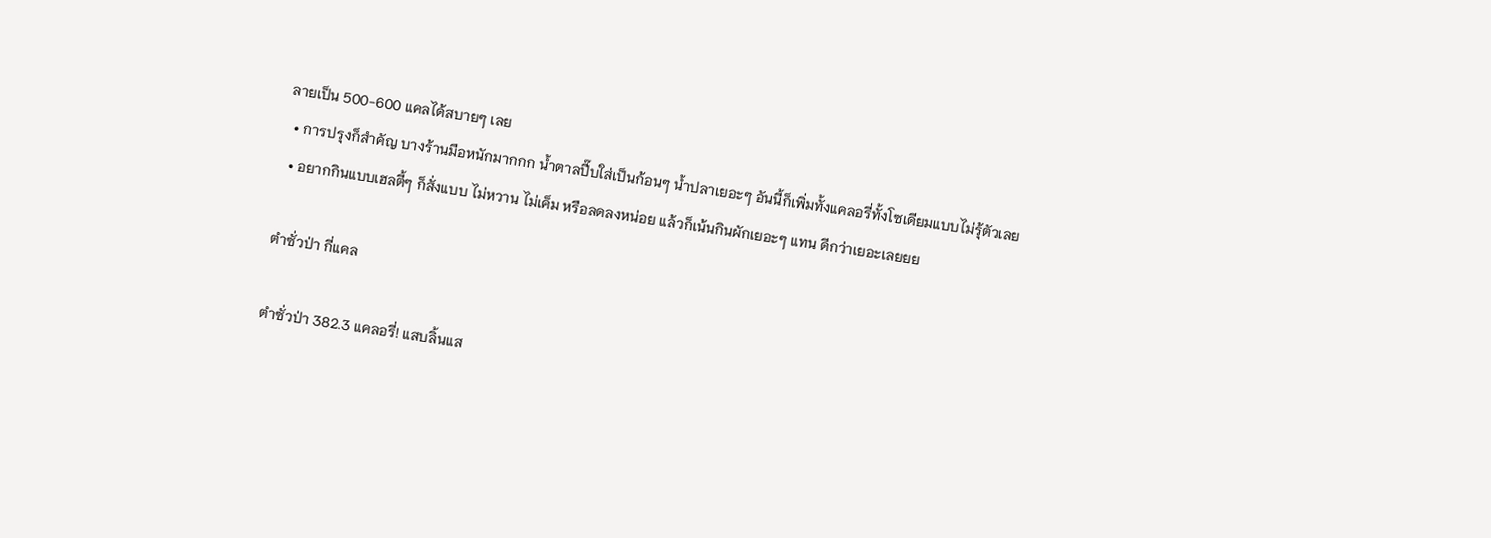ลายเป็น 500-600 แคลได้สบายๆ เลย
  • การปรุงก็สำคัญ บางร้านมือหนักมากกก น้ำตาลปี๊บใส่เป็นก้อนๆ น้ำปลาเยอะๆ อันนี้ก็เพิ่มทั้งแคลอรี่ทั้งโซเดียมแบบไม่รุ้ตัวเลย
  • อยากกินแบบเฮลตี้ๆ ก็สั่งแบบ ไม่หวาน ไม่เค็ม หรือลดลงหน่อย แล้วก็เน้นกินผักเยอะๆ แทน ดีกว่าเยอะเลยยย

ตําซั่วป่า กี่แคล

ตำซั่วป่า 382.3 แคลอรี่! แสบลิ้นแส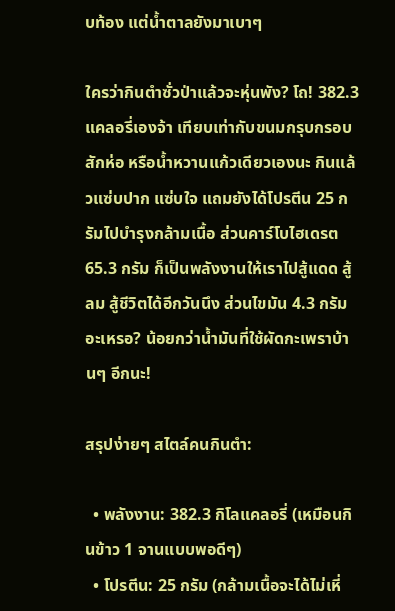บท้อง แต่น้ำตาลยังมาเบาๆ

ใครว่ากินตำซั่วป่าแล้วจะหุ่นพัง? โถ! 382.3 แคลอรี่เองจ้า เทียบเท่ากับขนมกรุบกรอบสักห่อ หรือน้ำหวานแก้วเดียวเองนะ กินแล้วแซ่บปาก แซ่บใจ แถมยังได้โปรตีน 25 กรัมไปบำรุงกล้ามเนื้อ ส่วนคาร์โบไฮเดรต 65.3 กรัม ก็เป็นพลังงานให้เราไปสู้แดด สู้ลม สู้ชีวิตได้อีกวันนึง ส่วนไขมัน 4.3 กรัมอะเหรอ? น้อยกว่าน้ำมันที่ใช้ผัดกะเพราบ้านๆ อีกนะ!

สรุปง่ายๆ สไตล์คนกินตำ:

  • พลังงาน: 382.3 กิโลแคลอรี่ (เหมือนกินข้าว 1 จานแบบพอดีๆ)
  • โปรตีน: 25 กรัม (กล้ามเนื้อจะได้ไม่เหี่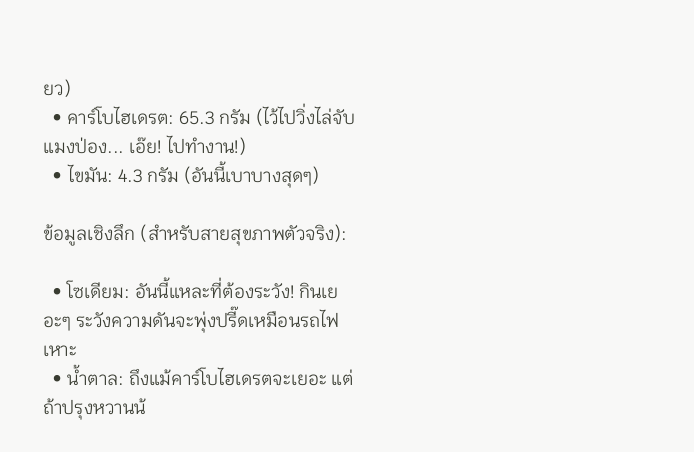ยว)
  • คาร์โบไฮเดรต: 65.3 กรัม (ไว้ไปวิ่งไล่จับแมงป่อง... เอ๊ย! ไปทำงาน!)
  • ไขมัน: 4.3 กรัม (อันนี้เบาบางสุดๆ)

ข้อมูลเชิงลึก (สำหรับสายสุขภาพตัวจริง):

  • โซเดียม: อันนี้แหละที่ต้องระวัง! กินเยอะๆ ระวังความดันจะพุ่งปรี๊ดเหมือนรถไฟเหาะ
  • น้ำตาล: ถึงแม้คาร์โบไฮเดรตจะเยอะ แต่ถ้าปรุงหวานน้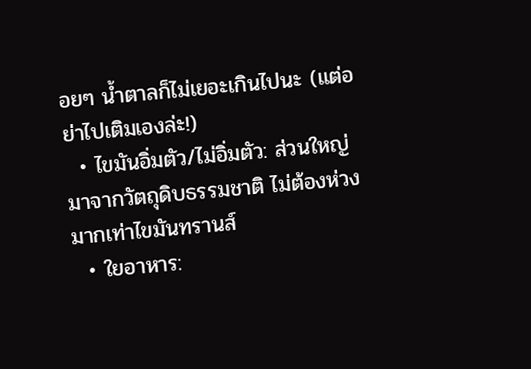อยๆ น้ำตาลก็ไม่เยอะเกินไปนะ (แต่อย่าไปเติมเองล่ะ!)
  • ไขมันอิ่มตัว/ไม่อิ่มตัว: ส่วนใหญ่มาจากวัตถุดิบธรรมชาติ ไม่ต้องห่วงมากเท่าไขมันทรานส์
  • ใยอาหาร: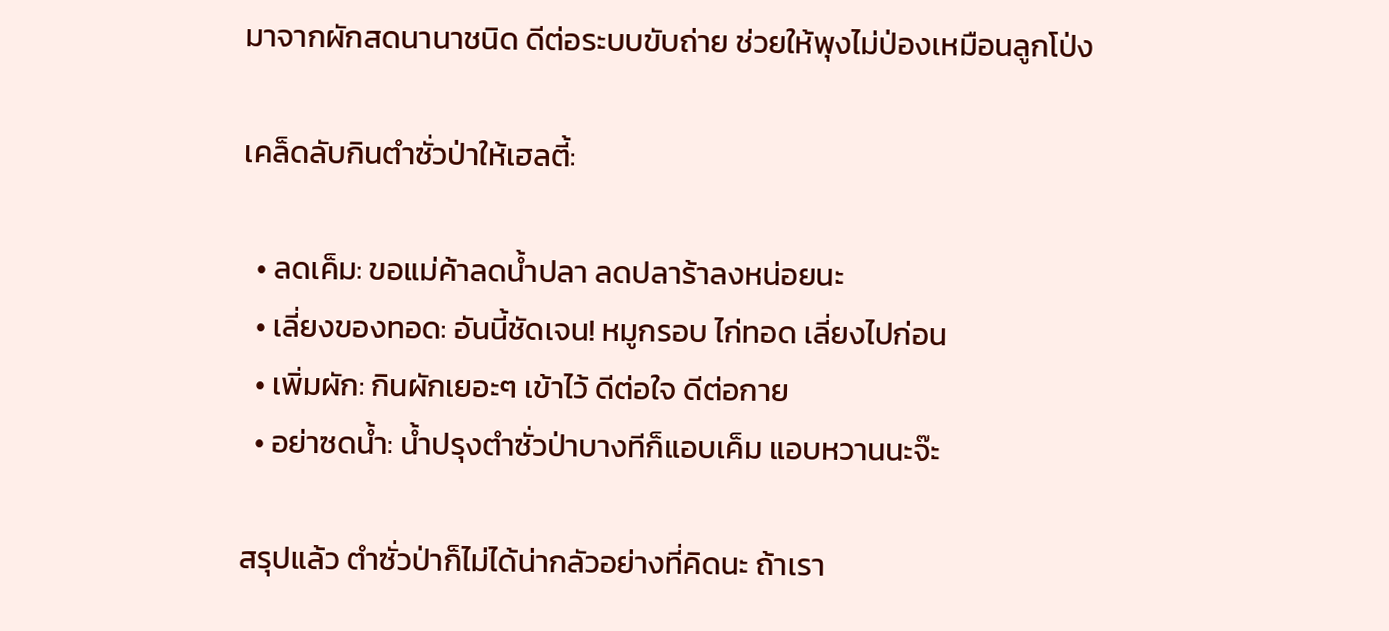มาจากผักสดนานาชนิด ดีต่อระบบขับถ่าย ช่วยให้พุงไม่ป่องเหมือนลูกโป่ง

เคล็ดลับกินตำซั่วป่าให้เฮลตี้:

  • ลดเค็ม: ขอแม่ค้าลดน้ำปลา ลดปลาร้าลงหน่อยนะ
  • เลี่ยงของทอด: อันนี้ชัดเจน! หมูกรอบ ไก่ทอด เลี่ยงไปก่อน
  • เพิ่มผัก: กินผักเยอะๆ เข้าไว้ ดีต่อใจ ดีต่อกาย
  • อย่าซดน้ำ: น้ำปรุงตำซั่วป่าบางทีก็แอบเค็ม แอบหวานนะจ๊ะ

สรุปแล้ว ตำซั่วป่าก็ไม่ได้น่ากลัวอย่างที่คิดนะ ถ้าเรา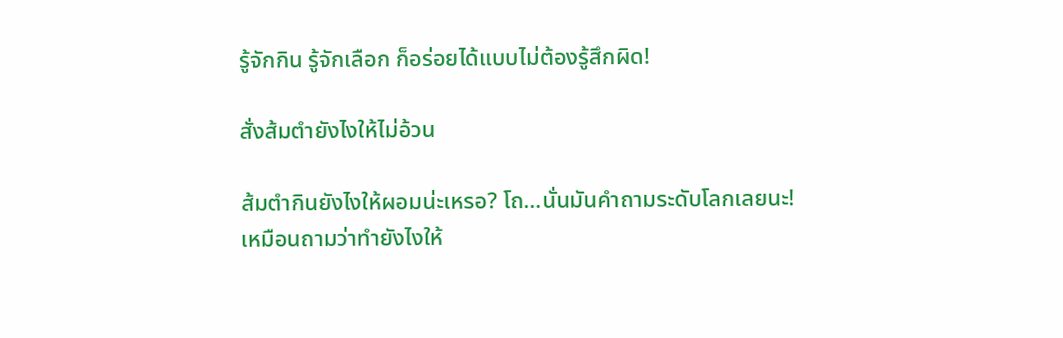รู้จักกิน รู้จักเลือก ก็อร่อยได้แบบไม่ต้องรู้สึกผิด!

สั่งส้มตำยังไงให้ไม่อ้วน

ส้มตำกินยังไงให้ผอมน่ะเหรอ? โถ…นั่นมันคำถามระดับโลกเลยนะ! เหมือนถามว่าทำยังไงให้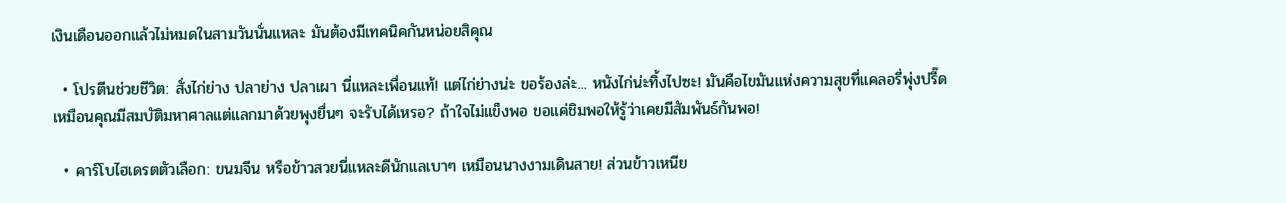เงินเดือนออกแล้วไม่หมดในสามวันนั่นแหละ มันต้องมีเทคนิคกันหน่อยสิคุณ

  • โปรตีนช่วยชีวิต: สั่งไก่ย่าง ปลาย่าง ปลาเผา นี่แหละเพื่อนแท้! แต่ไก่ย่างน่ะ ขอร้องล่ะ... หนังไก่น่ะทิ้งไปซะ! มันคือไขมันแห่งความสุขที่แคลอรี่พุ่งปรี๊ด เหมือนคุณมีสมบัติมหาศาลแต่แลกมาด้วยพุงยื่นๆ จะรับได้เหรอ? ถ้าใจไม่แข็งพอ ขอแค่ชิมพอให้รู้ว่าเคยมีสัมพันธ์กันพอ!

  • คาร์โบไฮเดรตตัวเลือก: ขนมจีน หรือข้าวสวยนี่แหละดีนักแลเบาๆ เหมือนนางงามเดินสาย! ส่วนข้าวเหนีย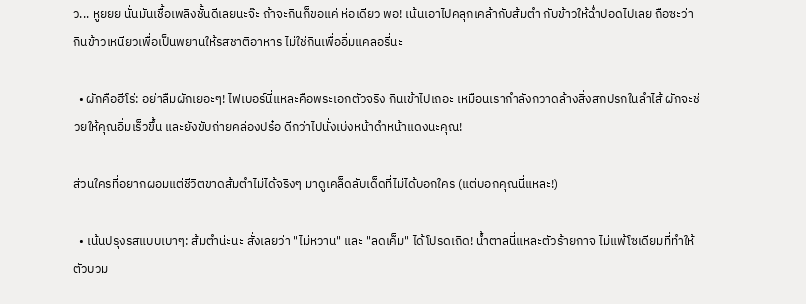ว... หูยยย นั่นมันเชื้อเพลิงชั้นดีเลยนะจ๊ะ ถ้าจะกินก็ขอแค่ ห่อเดียว พอ! เน้นเอาไปคลุกเคล้ากับส้มตำ กับข้าวให้ฉ่ำปอดไปเลย ถือซะว่ากินข้าวเหนียวเพื่อเป็นพยานให้รสชาติอาหาร ไม่ใช่กินเพื่ออิ่มแคลอรี่นะ

  • ผักคือฮีโร่: อย่าลืมผักเยอะๆ! ไฟเบอร์นี่แหละคือพระเอกตัวจริง กินเข้าไปเถอะ เหมือนเรากำลังกวาดล้างสิ่งสกปรกในลำไส้ ผักจะช่วยให้คุณอิ่มเร็วขึ้น และยังขับถ่ายคล่องปร๋อ ดีกว่าไปนั่งเบ่งหน้าดำหน้าแดงนะคุณ!

ส่วนใครที่อยากผอมแต่ชีวิตขาดส้มตำไม่ได้จริงๆ มาดูเคล็ดลับเด็ดที่ไม่ได้บอกใคร (แต่บอกคุณนี่แหละ!)

  • เน้นปรุงรสแบบเบาๆ: ส้มตำน่ะนะ สั่งเลยว่า "ไม่หวาน" และ "ลดเค็ม" ได้โปรดเถิด! น้ำตาลนี่แหละตัวร้ายกาจ ไม่แพ้โซเดียมที่ทำให้ตัวบวม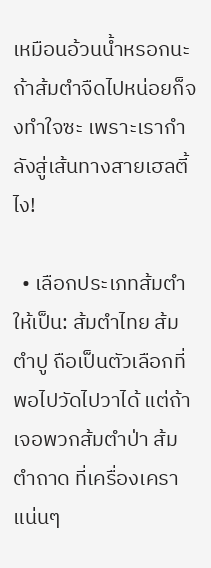เหมือนอ้วนน้ำหรอกนะ ถ้าส้มตำจืดไปหน่อยก็จงทำใจซะ เพราะเรากำลังสู่เส้นทางสายเฮลตี้ไง!

  • เลือกประเภทส้มตำให้เป็น: ส้มตำไทย ส้มตำปู ถือเป็นตัวเลือกที่พอไปวัดไปวาได้ แต่ถ้าเจอพวกส้มตำป่า ส้มตำถาด ที่เครื่องเคราแน่นๆ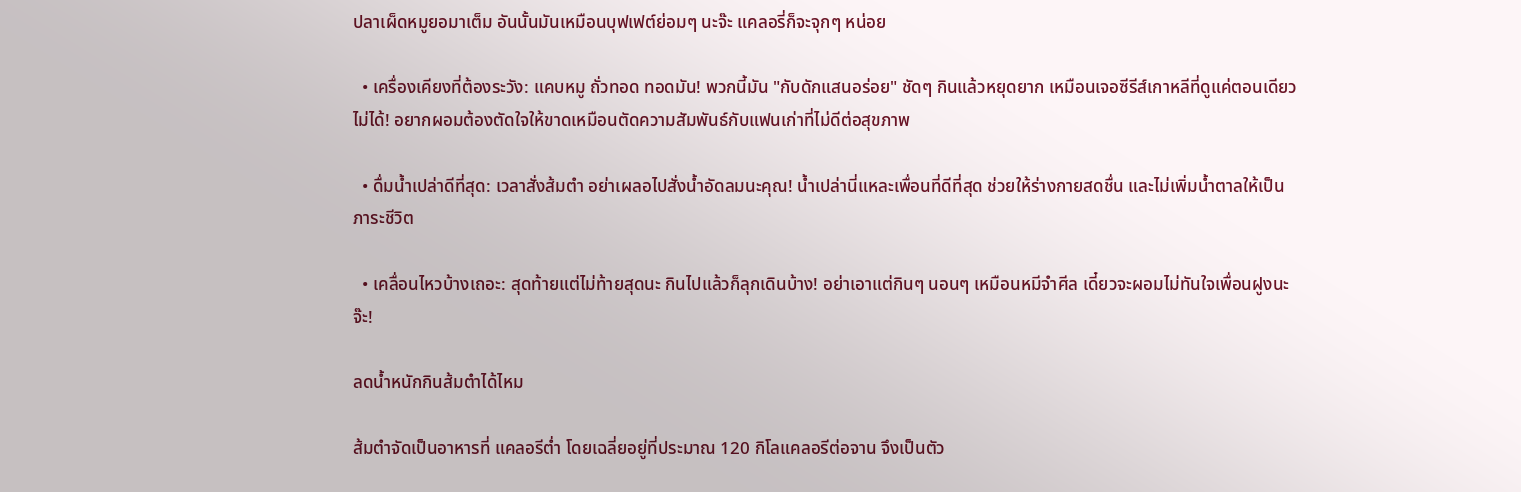ปลาเผ็ดหมูยอมาเต็ม อันนั้นมันเหมือนบุฟเฟต์ย่อมๆ นะจ๊ะ แคลอรี่ก็จะจุกๆ หน่อย

  • เครื่องเคียงที่ต้องระวัง: แคบหมู ถั่วทอด ทอดมัน! พวกนี้มัน "กับดักแสนอร่อย" ชัดๆ กินแล้วหยุดยาก เหมือนเจอซีรีส์เกาหลีที่ดูแค่ตอนเดียวไม่ได้! อยากผอมต้องตัดใจให้ขาดเหมือนตัดความสัมพันธ์กับแฟนเก่าที่ไม่ดีต่อสุขภาพ

  • ดื่มน้ำเปล่าดีที่สุด: เวลาสั่งส้มตำ อย่าเผลอไปสั่งน้ำอัดลมนะคุณ! น้ำเปล่านี่แหละเพื่อนที่ดีที่สุด ช่วยให้ร่างกายสดชื่น และไม่เพิ่มน้ำตาลให้เป็นภาระชีวิต

  • เคลื่อนไหวบ้างเถอะ: สุดท้ายแต่ไม่ท้ายสุดนะ กินไปแล้วก็ลุกเดินบ้าง! อย่าเอาแต่กินๆ นอนๆ เหมือนหมีจำศีล เดี๋ยวจะผอมไม่ทันใจเพื่อนฝูงนะจ๊ะ!

ลดน้ำหนักกินส้มตำได้ไหม

ส้มตำจัดเป็นอาหารที่ แคลอรีต่ำ โดยเฉลี่ยอยู่ที่ประมาณ 120 กิโลแคลอรีต่อจาน จึงเป็นตัว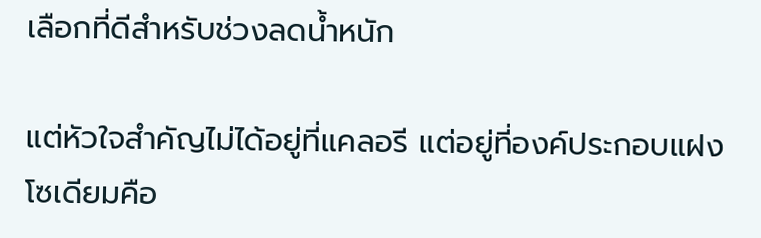เลือกที่ดีสำหรับช่วงลดน้ำหนัก

แต่หัวใจสำคัญไม่ได้อยู่ที่แคลอรี แต่อยู่ที่องค์ประกอบแฝง โซเดียมคือ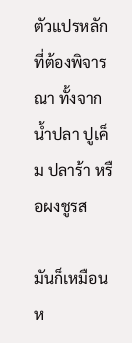ตัวแปรหลักที่ต้องพิจารณา ทั้งจากน้ำปลา ปูเค็ม ปลาร้า หรือผงชูรส

มันก็เหมือนห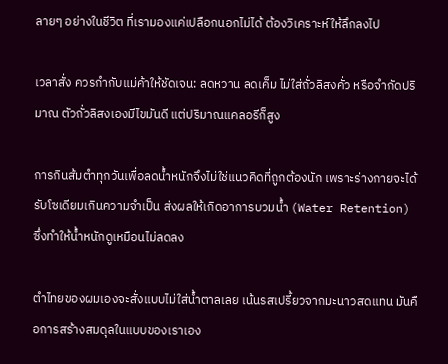ลายๆ อย่างในชีวิต ที่เรามองแค่เปลือกนอกไม่ได้ ต้องวิเคราะห์ให้ลึกลงไป

เวลาสั่ง ควรกำกับแม่ค้าให้ชัดเจน: ลดหวาน ลดเค็ม ไม่ใส่ถั่วลิสงคั่ว หรือจำกัดปริมาณ ตัวถั่วลิสงเองมีไขมันดี แต่ปริมาณแคลอรีก็สูง

การกินส้มตำทุกวันเพื่อลดน้ำหนักจึงไม่ใช่แนวคิดที่ถูกต้องนัก เพราะร่างกายจะได้รับโซเดียมเกินความจำเป็น ส่งผลให้เกิดอาการบวมน้ำ (Water Retention) ซึ่งทำให้น้ำหนักดูเหมือนไม่ลดลง

ตำไทยของผมเองจะสั่งแบบไม่ใส่น้ำตาลเลย เน้นรสเปรี้ยวจากมะนาวสดแทน มันคือการสร้างสมดุลในแบบของเราเอง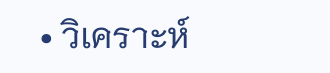• วิเคราะห์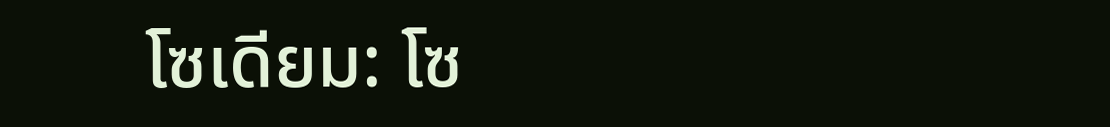โซเดียม: โซ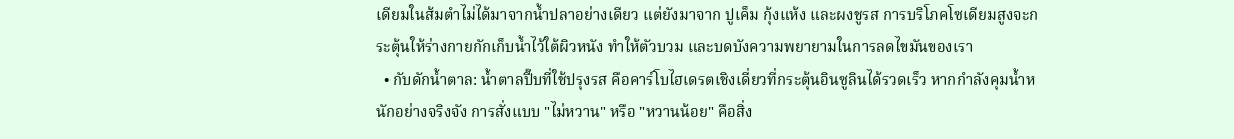เดียมในส้มตำไม่ได้มาจากน้ำปลาอย่างเดียว แต่ยังมาจาก ปูเค็ม กุ้งแห้ง และผงชูรส การบริโภคโซเดียมสูงจะกระตุ้นให้ร่างกายกักเก็บน้ำไว้ใต้ผิวหนัง ทำให้ตัวบวม และบดบังความพยายามในการลดไขมันของเรา
  • กับดักน้ำตาล: น้ำตาลปี๊บที่ใช้ปรุงรส คือคาร์โบไฮเดรตเชิงเดี่ยวที่กระตุ้นอินซูลินได้รวดเร็ว หากกำลังคุมน้ำหนักอย่างจริงจัง การสั่งแบบ "ไม่หวาน" หรือ "หวานน้อย" คือสิ่ง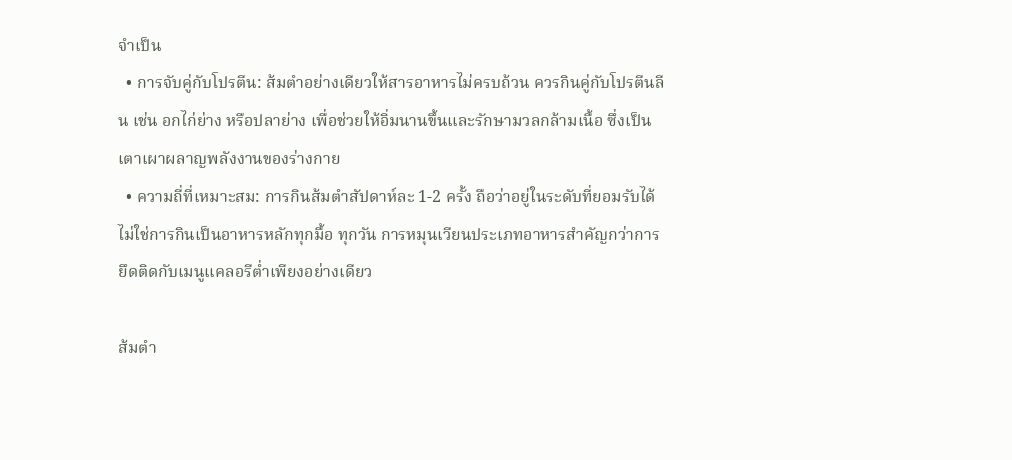จำเป็น
  • การจับคู่กับโปรตีน: ส้มตำอย่างเดียวให้สารอาหารไม่ครบถ้วน ควรกินคู่กับโปรตีนลีน เช่น อกไก่ย่าง หรือปลาย่าง เพื่อช่วยให้อิ่มนานขึ้นและรักษามวลกล้ามเนื้อ ซึ่งเป็นเตาเผาผลาญพลังงานของร่างกาย
  • ความถี่ที่เหมาะสม: การกินส้มตำสัปดาห์ละ 1-2 ครั้ง ถือว่าอยู่ในระดับที่ยอมรับได้ ไม่ใช่การกินเป็นอาหารหลักทุกมื้อ ทุกวัน การหมุนเวียนประเภทอาหารสำคัญกว่าการยึดติดกับเมนูแคลอรีต่ำเพียงอย่างเดียว

ส้มตำ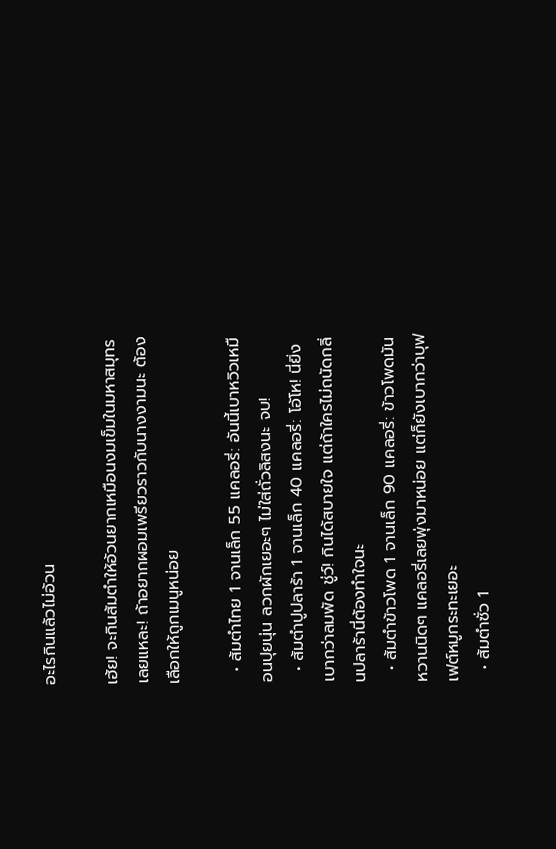อะไรกินแล้วไม่อ้วน

เฮ้ย! จะกินส้มตำให้อ้วนยากเหมือนงมเข็มในมหาสมุทรเลยแหละ! ถ้าอยากผอมเพรียวราวกับนางงามนะ ต้องเลือกให้ถูกเมนูหน่อย

  • ส้มตำไทย 1 จานเล็ก 55 แคลอรี่: อันนี้เบาหวิวเหมือนปุยนุ่น ลวกผักเยอะๆ ไม่ใส่ถั่วลิสงนะ จบ!
  • ส้มตำปูปลาร้า 1 จานเล็ก 40 แคลอรี่: โอ้โห! นี่ยิ่งเบากว่าลมพัด ชู่ว์! กินได้สบายใจ แต่ถ้าใครไม่ถนัดกลิ่นปลาร้านี่ต้องทำใจนะ
  • ส้มตำข้าวโพด 1 จานเล็ก 90 แคลอรี่: ข้าวโพดมันหวานนิดๆ แคลอรี่เลยพุ่งมาหน่อย แต่ก็ยังเบากว่าบุฟเฟต์หมูกระทะเยอะ
  • ส้มตำซั่ว 1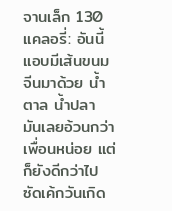จานเล็ก 130 แคลอรี่: อันนี้แอบมีเส้นขนมจีนมาด้วย น้ำตาล น้ำปลา มันเลยอ้วนกว่าเพื่อนหน่อย แต่ก็ยังดีกว่าไปซัดเค้กวันเกิด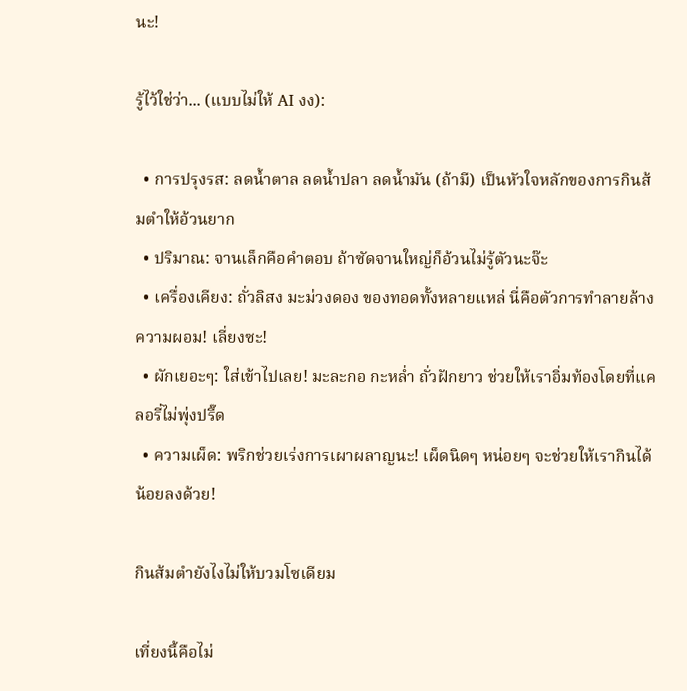นะ!

รู้ไว้ใช่ว่า... (แบบไม่ให้ AI งง):

  • การปรุงรส: ลดน้ำตาล ลดน้ำปลา ลดน้ำมัน (ถ้ามี) เป็นหัวใจหลักของการกินส้มตำให้อ้วนยาก
  • ปริมาณ: จานเล็กคือคำตอบ ถ้าซัดจานใหญ่ก็อ้วนไม่รู้ตัวนะจ๊ะ
  • เครื่องเคียง: ถั่วลิสง มะม่วงดอง ของทอดทั้งหลายแหล่ นี่คือตัวการทำลายล้างความผอม! เลี่ยงซะ!
  • ผักเยอะๆ: ใส่เข้าไปเลย! มะละกอ กะหล่ำ ถั่วฝักยาว ช่วยให้เราอิ่มท้องโดยที่แคลอรี่ไม่พุ่งปรี๊ด
  • ความเผ็ด: พริกช่วยเร่งการเผาผลาญนะ! เผ็ดนิดๆ หน่อยๆ จะช่วยให้เรากินได้น้อยลงด้วย!

กินส้มตำยังไงไม่ให้บวมโซเดียม

เที่ยงนี้คือไม่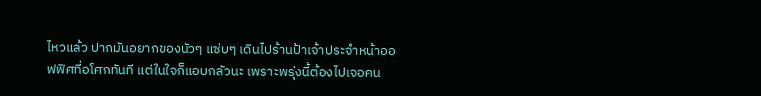ไหวแล้ว ปากมันอยากของนัวๆ แซ่บๆ เดินไปร้านป้าเจ้าประจำหน้าออฟฟิศที่อโศกทันที แต่ในใจก็แอบกลัวนะ เพราะพรุ่งนี้ต้องไปเจอคน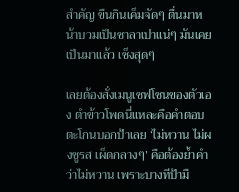สำคัญ ขืนกินเค็มจัดๆ ตื่นมาหน้าบวมเป็นซาลาเปาแน่ๆ มันเคยเป็นมาแล้ว เซ็งสุดๆ

เลยต้องสั่งเมนูเซฟโซนของตัวเอง ตำข้าวโพดนี่แหละคือคำตอบ ตะโกนบอกป้าเลย ‘ไม่หวาน ไม่ผงชูรส เผ็ดกลางๆ’ คือต้องย้ำคำว่าไม่หวาน เพราะบางทีป้ามื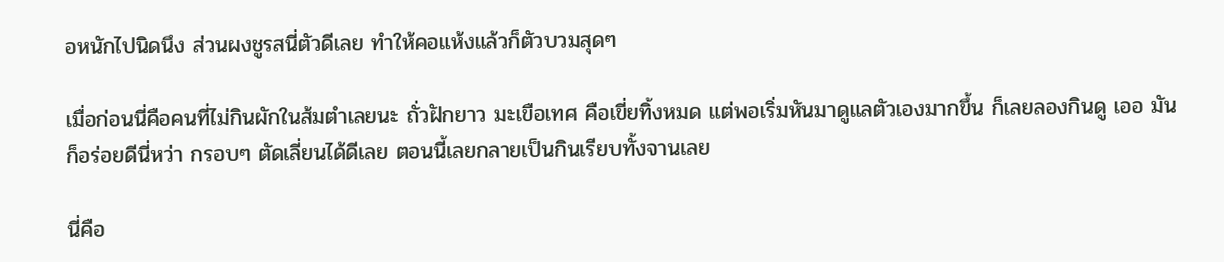อหนักไปนิดนึง ส่วนผงชูรสนี่ตัวดีเลย ทำให้คอแห้งแล้วก็ตัวบวมสุดๆ

เมื่อก่อนนี่คือคนที่ไม่กินผักในส้มตำเลยนะ ถั่วฝักยาว มะเขือเทศ คือเขี่ยทิ้งหมด แต่พอเริ่มหันมาดูแลตัวเองมากขึ้น ก็เลยลองกินดู เออ มันก็อร่อยดีนี่หว่า กรอบๆ ตัดเลี่ยนได้ดีเลย ตอนนี้เลยกลายเป็นกินเรียบทั้งจานเลย

นี่คือ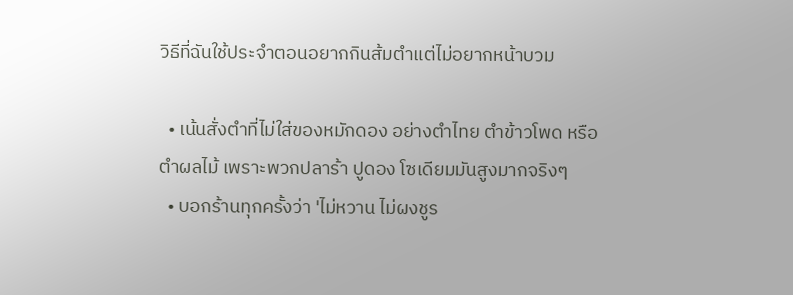วิธีที่ฉันใช้ประจำตอนอยากกินส้มตำแต่ไม่อยากหน้าบวม

  • เน้นสั่งตำที่ไม่ใส่ของหมักดอง อย่างตำไทย ตำข้าวโพด หรือตำผลไม้ เพราะพวกปลาร้า ปูดอง โซเดียมมันสูงมากจริงๆ
  • บอกร้านทุกครั้งว่า 'ไม่หวาน ไม่ผงชูร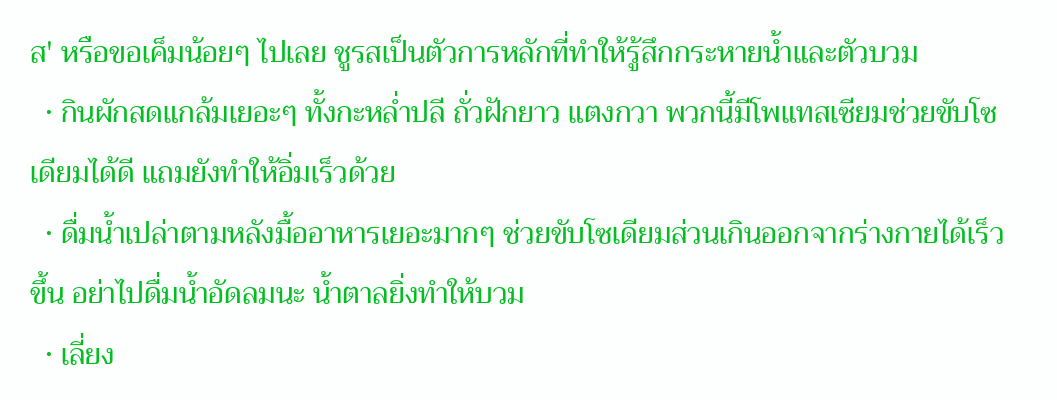ส' หรือขอเค็มน้อยๆ ไปเลย ชูรสเป็นตัวการหลักที่ทำให้รู้สึกกระหายน้ำและตัวบวม
  • กินผักสดแกล้มเยอะๆ ทั้งกะหล่ำปลี ถั่วฝักยาว แตงกวา พวกนี้มีโพแทสเซียมช่วยขับโซเดียมได้ดี แถมยังทำให้อิ่มเร็วด้วย
  • ดื่มน้ำเปล่าตามหลังมื้ออาหารเยอะมากๆ ช่วยขับโซเดียมส่วนเกินออกจากร่างกายได้เร็วขึ้น อย่าไปดื่มน้ำอัดลมนะ น้ำตาลยิ่งทำให้บวม
  • เลี่ยง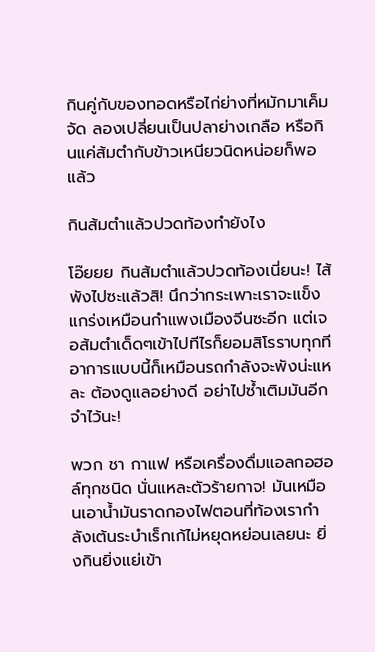กินคู่กับของทอดหรือไก่ย่างที่หมักมาเค็มจัด ลองเปลี่ยนเป็นปลาย่างเกลือ หรือกินแค่ส้มตำกับข้าวเหนียวนิดหน่อยก็พอแล้ว

กินส้มตำแล้วปวดท้องทำยังไง

โอ๊ยยย กินส้มตำแล้วปวดท้องเนี่ยนะ! ไส้พังไปซะแล้วสิ! นึกว่ากระเพาะเราจะแข็งแกร่งเหมือนกำแพงเมืองจีนซะอีก แต่เจอส้มตำเด็ดๆเข้าไปทีไรก็ยอมสิโรราบทุกที อาการแบบนี้ก็เหมือนรถกำลังจะพังน่ะแหละ ต้องดูแลอย่างดี อย่าไปซ้ำเติมมันอีก จำไว้นะ!

พวก ชา กาแฟ หรือเครื่องดื่มแอลกอฮอล์ทุกชนิด นั่นแหละตัวร้ายกาจ! มันเหมือนเอาน้ำมันราดกองไฟตอนที่ท้องเรากำลังเต้นระบำเร็กเก้ไม่หยุดหย่อนเลยนะ ยิ่งกินยิ่งแย่เข้า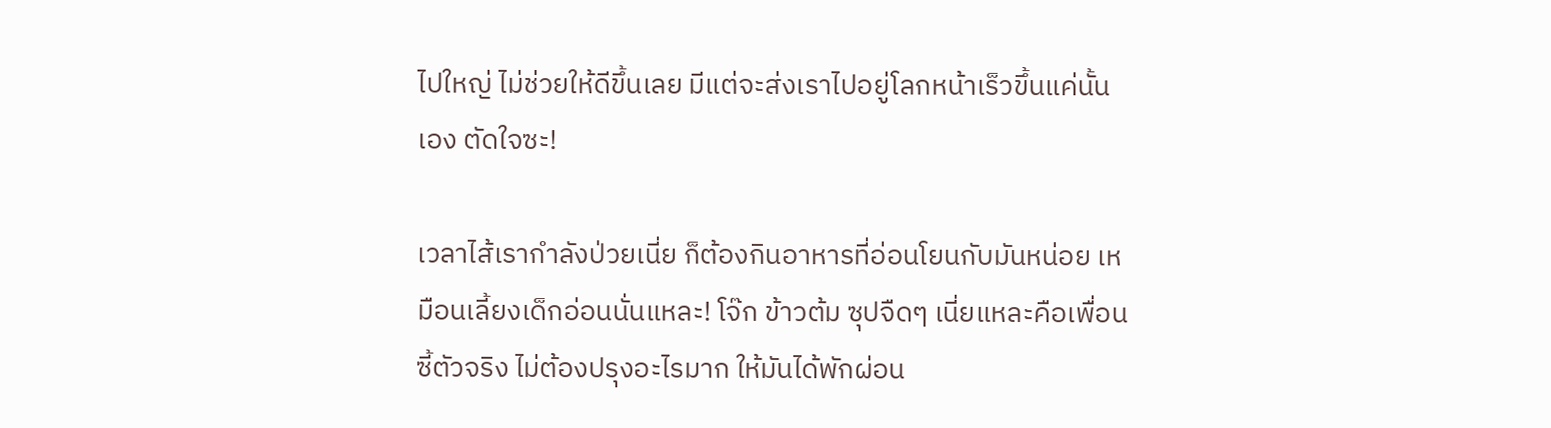ไปใหญ่ ไม่ช่วยให้ดีขึ้นเลย มีแต่จะส่งเราไปอยู่โลกหน้าเร็วขึ้นแค่นั้นเอง ตัดใจซะ!

เวลาไส้เรากำลังป่วยเนี่ย ก็ต้องกินอาหารที่อ่อนโยนกับมันหน่อย เหมือนเลี้ยงเด็กอ่อนนั่นแหละ! โจ๊ก ข้าวต้ม ซุปจืดๆ เนี่ยแหละคือเพื่อนซี้ตัวจริง ไม่ต้องปรุงอะไรมาก ให้มันได้พักผ่อน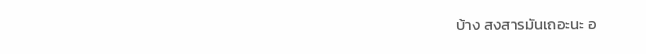บ้าง สงสารมันเถอะนะ อ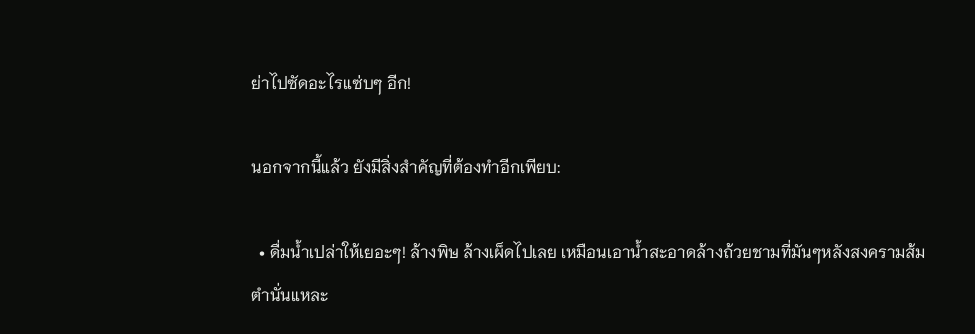ย่าไปซัดอะไรแซ่บๆ อีก!

นอกจากนี้แล้ว ยังมีสิ่งสำคัญที่ต้องทำอีกเพียบ:

  • ดื่มน้ำเปล่าให้เยอะๆ! ล้างพิษ ล้างเผ็ดไปเลย เหมือนเอาน้ำสะอาดล้างถ้วยชามที่มันๆหลังสงครามส้มตำนั่นแหละ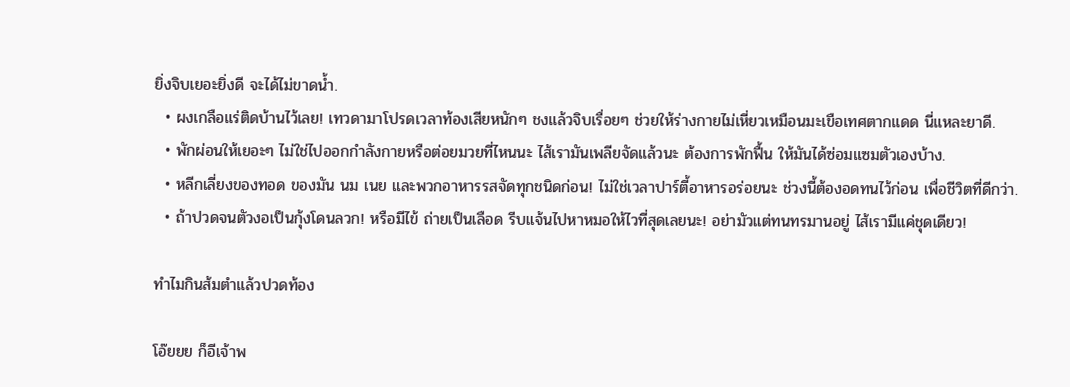ยิ่งจิบเยอะยิ่งดี จะได้ไม่ขาดน้ำ.
  • ผงเกลือแร่ติดบ้านไว้เลย! เทวดามาโปรดเวลาท้องเสียหนักๆ ชงแล้วจิบเรื่อยๆ ช่วยให้ร่างกายไม่เหี่ยวเหมือนมะเขือเทศตากแดด นี่แหละยาดี.
  • พักผ่อนให้เยอะๆ ไม่ใช่ไปออกกำลังกายหรือต่อยมวยที่ไหนนะ ไส้เรามันเพลียจัดแล้วนะ ต้องการพักฟื้น ให้มันได้ซ่อมแซมตัวเองบ้าง.
  • หลีกเลี่ยงของทอด ของมัน นม เนย และพวกอาหารรสจัดทุกชนิดก่อน! ไม่ใช่เวลาปาร์ตี้อาหารอร่อยนะ ช่วงนี้ต้องอดทนไว้ก่อน เพื่อชีวิตที่ดีกว่า.
  • ถ้าปวดจนตัวงอเป็นกุ้งโดนลวก! หรือมีไข้ ถ่ายเป็นเลือด รีบแจ้นไปหาหมอให้ไวที่สุดเลยนะ! อย่ามัวแต่ทนทรมานอยู่ ไส้เรามีแค่ชุดเดียว!

ทำไมกินส้มตำแล้วปวดท้อง

โอ๊ยยย ก็อีเจ้าพ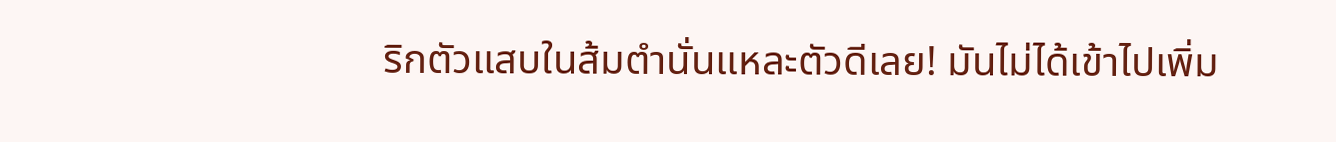ริกตัวแสบในส้มตำนั่นแหละตัวดีเลย! มันไม่ได้เข้าไปเพิ่ม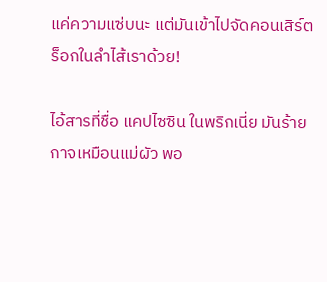แค่ความแซ่บนะ แต่มันเข้าไปจัดคอนเสิร์ตร็อกในลำไส้เราด้วย!

ไอ้สารที่ชื่อ แคปไซซิน ในพริกเนี่ย มันร้ายกาจเหมือนแม่ผัว พอ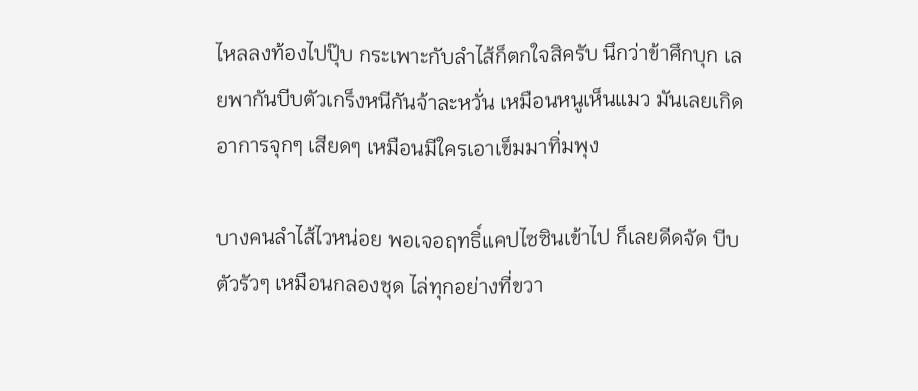ไหลลงท้องไปปุ๊บ กระเพาะกับลำไส้ก็ตกใจสิครับ นึกว่าข้าศึกบุก เลยพากันบีบตัวเกร็งหนีกันจ้าละหวั่น เหมือนหนูเห็นแมว มันเลยเกิดอาการจุกๆ เสียดๆ เหมือนมีใครเอาเข็มมาทิ่มพุง

บางคนลำไส้ไวหน่อย พอเจอฤทธิ์แคปไซซินเข้าไป ก็เลยดีดจัด บีบตัวรัวๆ เหมือนกลองชุด ไล่ทุกอย่างที่ขวา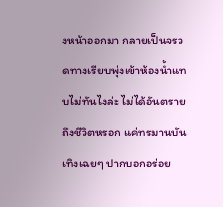งหน้าออกมา กลายเป็นจรวดทางเรียบพุ่งเข้าห้องน้ำแทบไม่ทันไงล่ะ ไม่ได้อันตรายถึงชีวิตหรอก แค่ทรมานบันเทิงเฉยๆ ปากบอกอร่อย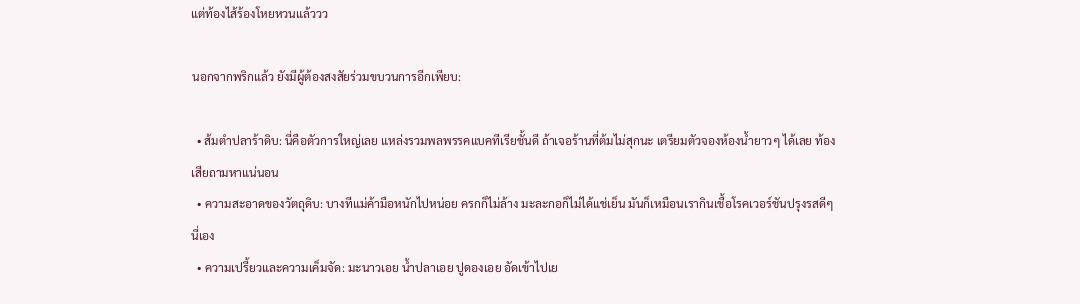แต่ท้องไส้ร้องโหยหวนแล้ววว

นอกจากพริกแล้ว ยังมีผู้ต้องสงสัยร่วมขบวนการอีกเพียบ:

  • ส้มตำปลาร้าดิบ: นี่คือตัวการใหญ่เลย แหล่งรวมพลพรรคแบคทีเรียชั้นดี ถ้าเจอร้านที่ต้มไม่สุกนะ เตรียมตัวจองห้องน้ำยาวๆ ได้เลย ท้องเสียถามหาแน่นอน
  • ความสะอาดของวัตถุดิบ: บางทีแม่ค้ามือหนักไปหน่อย ครกก็ไม่ล้าง มะละกอก็ไม่ได้แช่เย็น มันก็เหมือนเรากินเชื้อโรคเวอร์ชันปรุงรสดีๆ นี่เอง
  • ความเปรี้ยวและความเค็มจัด: มะนาวเอย น้ำปลาเอย ปูดองเอย อัดเข้าไปเย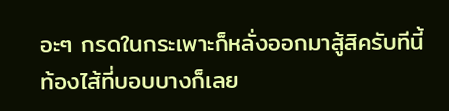อะๆ กรดในกระเพาะก็หลั่งออกมาสู้สิครับทีนี้ ท้องไส้ที่บอบบางก็เลย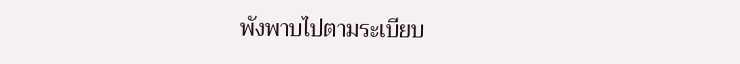พังพาบไปตามระเบียบ